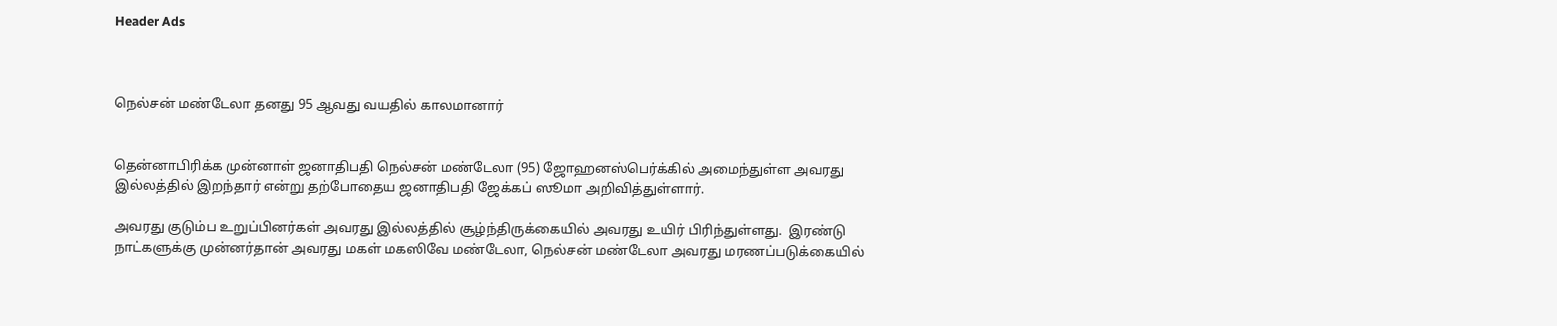Header Ads



நெல்சன் மண்டேலா தனது 95 ஆவது வயதில் காலமானார்


தென்னாபிரிக்க முன்னாள் ஜனாதிபதி நெல்சன் மண்டேலா (95) ஜோஹனஸ்பெர்க்கில் அமைந்துள்ள அவரது இல்லத்தில் இறந்தார் என்று தற்போதைய ஜனாதிபதி ஜேக்கப் ஸூமா அறிவித்துள்ளார்.

அவரது குடும்ப உறுப்பினர்கள் அவரது இல்லத்தில் சூழ்ந்திருக்கையில் அவரது உயிர் பிரிந்துள்ளது.  இரண்டு நாட்களுக்கு முன்னர்தான் அவரது மகள் மகஸிவே மண்டேலா, நெல்சன் மண்டேலா அவரது மரணப்படுக்கையில்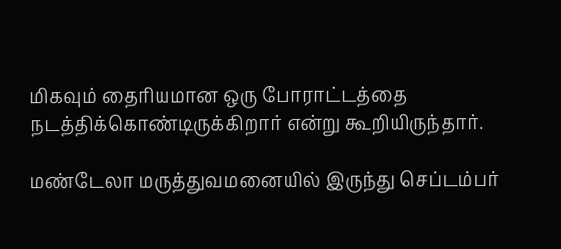மிகவும் தைரியமான ஒரு போராட்டத்தை நடத்திக்கொண்டிருக்கிறார் என்று கூறியிருந்தார்.

மண்டேலா மருத்துவமனையில் இருந்து செப்டம்பர்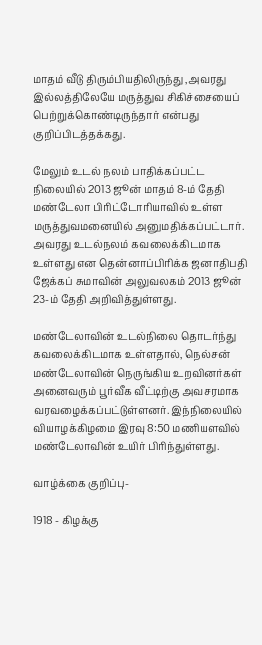மாதம் வீடு திரும்பியதிலிருந்து ,அவரது இல்லத்திலேயே மருத்துவ சிகிச்சையைப் பெற்றுக்கொண்டிருந்தார் என்பது குறிப்பிடத்தக்கது.

மேலும் உடல் நலம் பாதிக்கப்பட்ட நிலையில் 2013 ஜூன் மாதம் 8-ம் தேதி மண்டேலா பிரிட்டோரியாவில் உள்ள மருத்துவமனையில் அனுமதிக்கப்பட்டார். அவரது உடல்நலம் கவலைக்கிடமாக உள்ளது என தென்னாப்பிரிக்க ஜனாதிபதி ஜேக்கப் சுமாவின் அலுவலகம் 2013 ஜூன் 23-ம் தேதி அறிவித்துள்ளது.

மண்டேலாவின் உடல்நிலை தொடர்ந்து கவலைக்கிடமாக உள்ளதால், நெல்சன் மண்டேலாவின் நெருங்கிய உறவினர்கள் அனைவரும் பூர்வீக வீட்டிற்கு அவசரமாக வரவழைக்கப்பட்டுள்ளனர். இந்நிலையில் வியாழக்கிழமை இரவு 8:50 மணியளவில் மண்டேலாவின் உயிர் பிரிந்துள்ளது.

வாழ்க்கை குறிப்பு-

1918 - கிழக்கு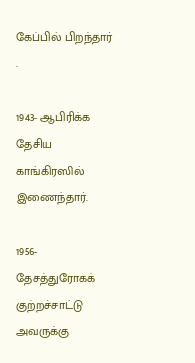கேப்பில் பிறந்தார் .

1943- ஆபிரிக்க தேசிய காங்கிரஸில் இணைந்தார்.

1956- தேசத்துரோகக் குற்றச்சாட்டு அவருக்கு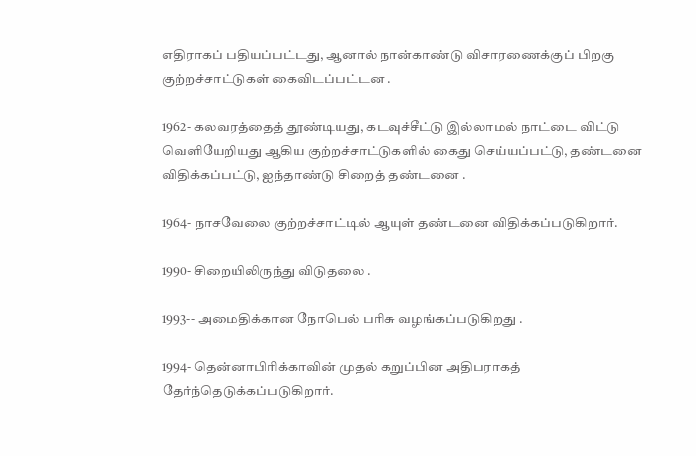எதிராகப் பதியப்பட்டது, ஆனால் நான்காண்டு விசாரணைக்குப் பிறகு குற்றச்சாட்டுகள் கைவிடப்பட்டன .

1962- கலவரத்தைத் தூண்டியது, கடவுச்சீட்டு இல்லாமல் நாட்டை விட்டு வெளியேறியது ஆகிய குற்றச்சாட்டுகளில் கைது செய்யப்பட்டு, தண்டனை விதிக்கப்பட்டு, ஐந்தாண்டு சிறைத் தண்டனை .

1964- நாசவேலை குற்றச்சாட்டில் ஆயுள் தண்டனை விதிக்கப்படுகிறார்.

1990- சிறையிலிருந்து விடுதலை .

1993-- அமைதிக்கான நோபெல் பரிசு வழங்கப்படுகிறது .

1994- தென்னாபிரிக்காவின் முதல் கறுப்பின அதிபராகத் தேர்ந்தெடுக்கப்படுகிறார்.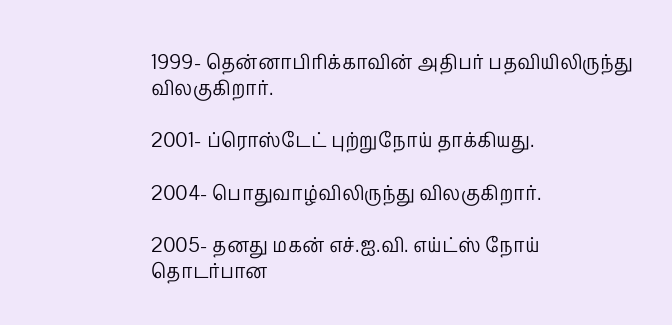1999- தென்னாபிரிக்காவின் அதிபர் பதவியிலிருந்து விலகுகிறார்.

2001- ப்ரொஸ்டேட் புற்றுநோய் தாக்கியது.

2004- பொதுவாழ்விலிருந்து விலகுகிறார்.

2005- தனது மகன் எச்.ஐ.வி. எய்ட்ஸ் நோய் தொடர்பான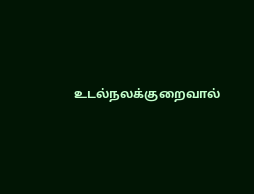உடல்நலக்குறைவால்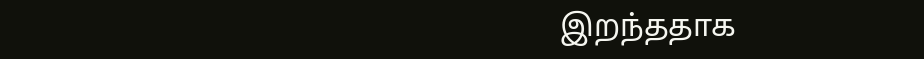இறந்ததாக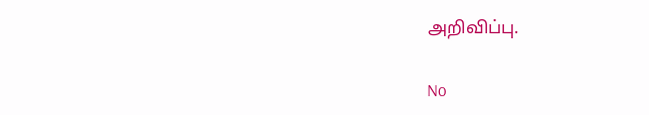அறிவிப்பு.

No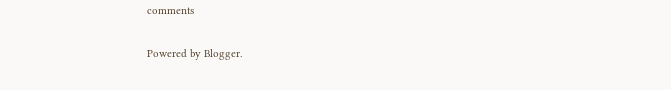comments

Powered by Blogger.